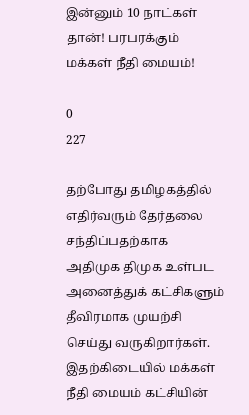இன்னும் 10 நாட்கள் தான்! பரபரக்கும் மக்கள் நீதி மையம்!

0
227

தற்போது தமிழகத்தில் எதிர்வரும் தேர்தலை சந்திப்பதற்காக அதிமுக திமுக உள்பட அனைத்துக் கட்சிகளும் தீவிரமாக முயற்சி செய்து வருகிறார்கள்.
இதற்கிடையில் மக்கள் நீதி மையம் கட்சியின்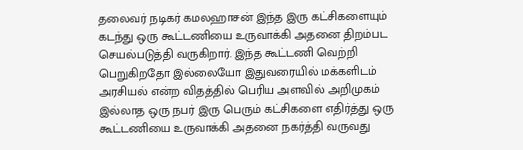தலைவர் நடிகர் கமலஹாசன் இந்த இரு கட்சிகளையும் கடந்து ஒரு கூட்டணியை உருவாக்கி அதனை திறம்பட செயல்படுத்தி வருகிறார். இந்த கூட்டணி வெற்றி பெறுகிறதோ இல்லையோ இதுவரையில் மக்களிடம் அரசியல் என்ற விதத்தில் பெரிய அளவில் அறிமுகம் இல்லாத ஒரு நபர் இரு பெரும் கட்சிகளை எதிர்த்து ஒரு கூட்டணியை உருவாக்கி அதனை நகர்த்தி வருவது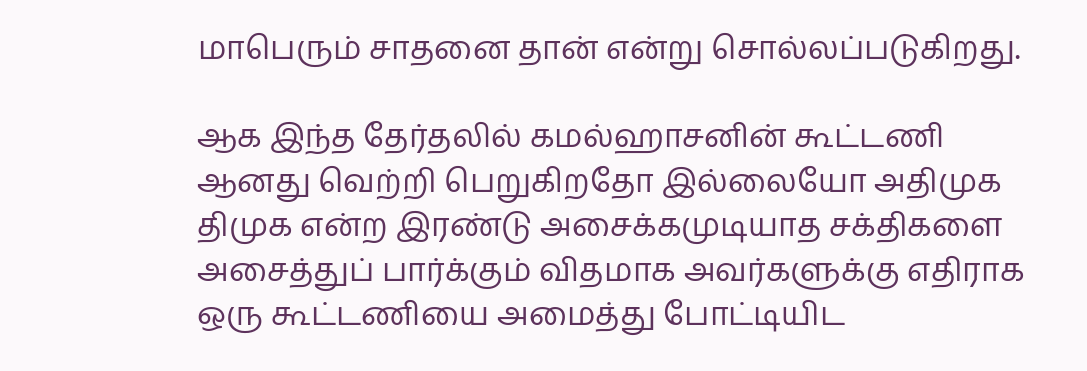மாபெரும் சாதனை தான் என்று சொல்லப்படுகிறது.

ஆக இந்த தேர்தலில் கமல்ஹாசனின் கூட்டணி ஆனது வெற்றி பெறுகிறதோ இல்லையோ அதிமுக திமுக என்ற இரண்டு அசைக்கமுடியாத சக்திகளை அசைத்துப் பார்க்கும் விதமாக அவர்களுக்கு எதிராக ஒரு கூட்டணியை அமைத்து போட்டியிட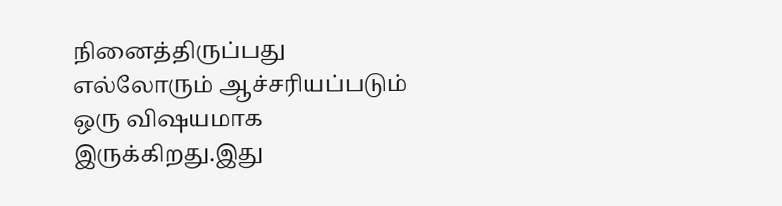நினைத்திருப்பது எல்லோரும் ஆச்சரியப்படும் ஒரு விஷயமாக இருக்கிறது.இது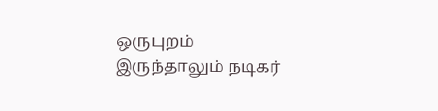ஒருபுறம் இருந்தாலும் நடிகர்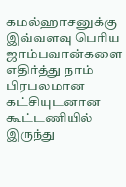கமல்ஹாசனுக்கு இவ்வளவு பெரிய ஜாம்பவான்களை எதிர்த்து நாம் பிரபலமான கட்சியுடனான கூட்டணியில் இருந்து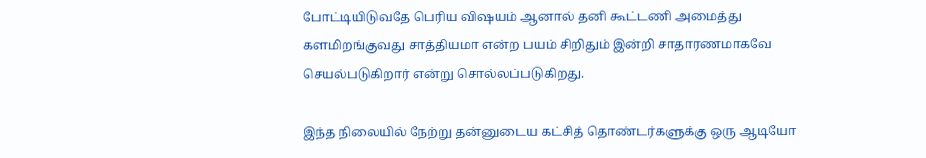போட்டியிடுவதே பெரிய விஷயம் ஆனால் தனி கூட்டணி அமைத்து களமிறங்குவது சாத்தியமா என்ற பயம் சிறிதும் இன்றி சாதாரணமாகவே செயல்படுகிறார் என்று சொல்லப்படுகிறது.

இந்த நிலையில் நேற்று தன்னுடைய கட்சித் தொண்டர்களுக்கு ஒரு ஆடியோ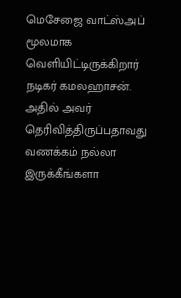மெசேஜை வாட்ஸ்அப் மூலமாக வெளியிட்டிருக்கிறார் நடிகர் கமலஹாசன். அதில் அவர் தெரிவித்திருப்பதாவது வணக்கம் நல்லா இருக்கீங்களா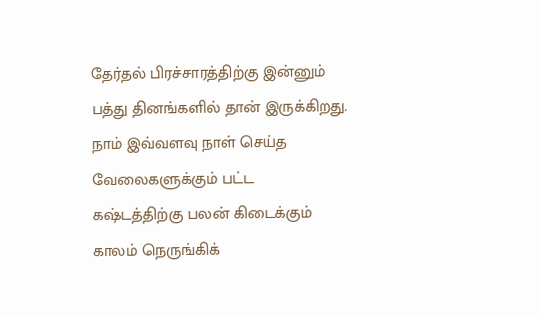தேர்தல் பிரச்சாரத்திற்கு இன்னும் பத்து தினங்களில் தான் இருக்கிறது. நாம் இவ்வளவு நாள் செய்த வேலைகளுக்கும் பட்ட கஷ்டத்திற்கு பலன் கிடைக்கும் காலம் நெருங்கிக்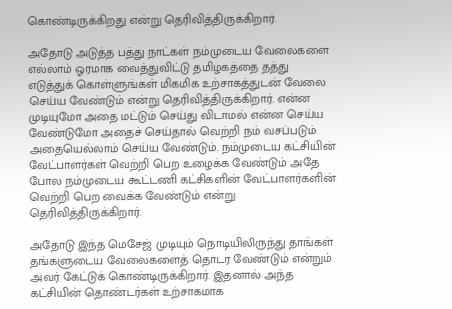கொண்டிருக்கிறது என்று தெரிவித்திருக்கிறார்.

அதோடு அடுத்த பத்து நாட்கள் நம்முடைய வேலைகளை எல்லாம் ஓரமாக வைத்துவிட்டு தமிழகத்தை தத்து எடுத்துக் கொள்ளுங்கள் மிகமிக உற்சாகத்துடன் வேலை செய்ய வேண்டும் என்று தெரிவித்திருக்கிறார். என்ன முடியுமோ அதை மட்டும் செய்து விடாமல் என்ன செய்ய வேண்டுமோ அதைச் செய்தால் வெற்றி நம் வசப்படும் அதையெல்லாம் செய்ய வேண்டும். நம்முடைய கட்சியின் வேட்பாளர்கள் வெற்றி பெற உழைக்க வேண்டும் அதே போல நம்முடைய கூட்டணி கட்சிகளின் வேட்பாளர்களின் வெற்றி பெற வைக்க வேண்டும் என்று தெரிவித்திருக்கிறார்.

அதோடு இந்த மெசேஜ் முடியும் நொடியிலிருந்து தாங்கள் தங்களுடைய வேலைகளைத் தொடர வேண்டும் என்றும் அவர் கேட்டுக் கொண்டிருக்கிறார். இதனால் அந்த கட்சியின் தொண்டர்கள் உற்சாகமாக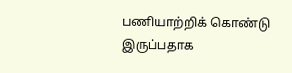பணியாற்றிக் கொண்டு இருப்பதாக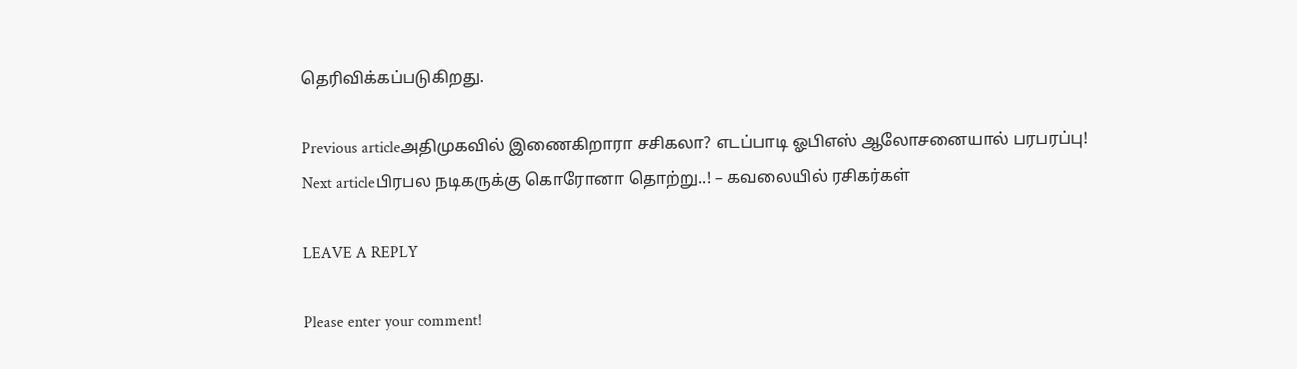தெரிவிக்கப்படுகிறது.

Previous articleஅதிமுகவில் இணைகிறாரா சசிகலா? எடப்பாடி ஓபிஎஸ் ஆலோசனையால் பரபரப்பு!
Next articleபிரபல நடிகருக்கு கொரோனா தொற்று..! – கவலையில் ரசிகர்கள்

LEAVE A REPLY

Please enter your comment!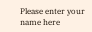Please enter your name here